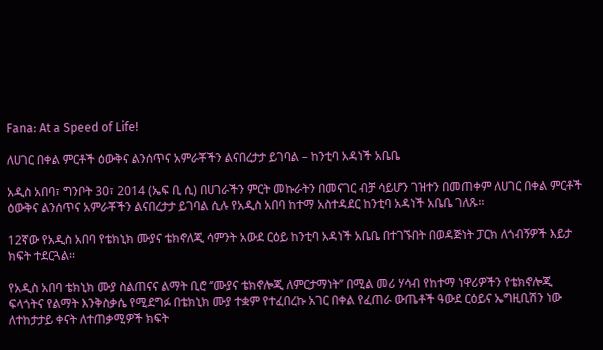Fana: At a Speed of Life!

ለሀገር በቀል ምርቶች ዕውቅና ልንሰጥና አምራቾችን ልናበረታታ ይገባል – ከንቲባ አዳነች አቤቤ

አዲስ አበባ፣ ግንቦት 30፣ 2014 (ኤፍ ቢ ሲ) በሀገራችን ምርት መኩራትን በመናገር ብቻ ሳይሆን ገዝተን በመጠቀም ለሀገር በቀል ምርቶች ዕውቅና ልንሰጥና አምራቾችን ልናበረታታ ይገባል ሲሉ የአዲስ አበባ ከተማ አስተዳደር ከንቲባ አዳነች አቤቤ ገለጹ፡፡

12ኛው የአዲስ አበባ የቴክኒክ ሙያና ቴክኖለጂ ሳምንት አውደ ርዕይ ከንቲባ አዳነች አቤቤ በተገኙበት በወዳጅነት ፓርክ ለጎብኝዎች እይታ ክፍት ተደርጓል፡፡

የአዲስ አበባ ቴክኒክ ሙያ ስልጠናና ልማት ቢሮ ‘’ሙያና ቴክኖሎጂ ለምርታማነት’’ በሚል መሪ ሃሳብ የከተማ ነዋሪዎችን የቴክኖሎጂ ፍላጎትና የልማት እንቅስቃሴ የሚደግፉ በቴክኒክ ሙያ ተቋም የተፈበረኩ አገር በቀል የፈጠራ ውጤቶች ዓውደ ርዕይና ኤግዚቢሽን ነው ለተከታታይ ቀናት ለተጠቃሚዎች ክፍት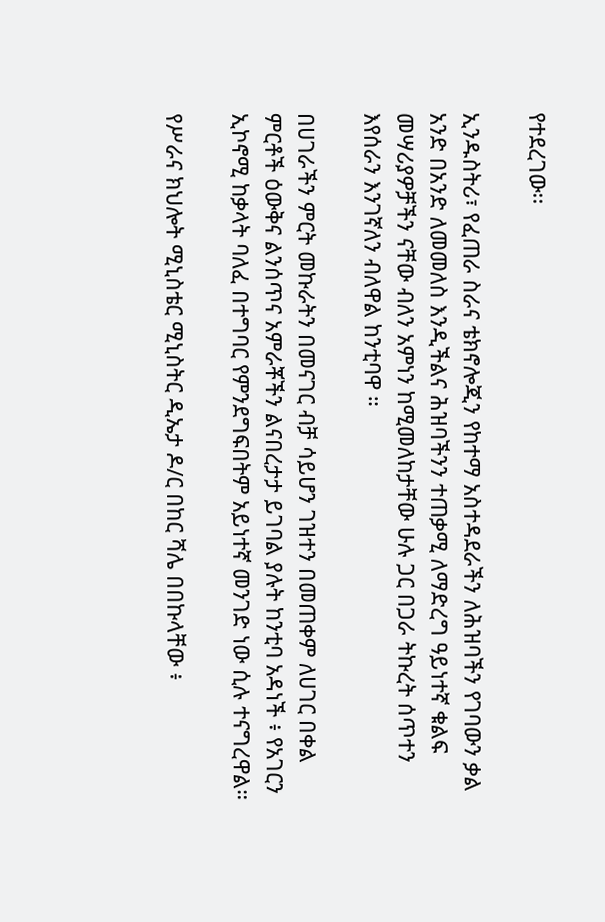የተደረገው፡፡

ኢንዱስትሪ፣ የፈጠራ ስራና ቴክኖሎጂን የከተማ አስተዳደራችን ለሕዝባችን የገባውን ቃል አንድ በአንድ ለመመለስ እንዲችልና ሕዝባችንን ተጠቃሚ ለማድረግ ዓይነተኛ ቁልፍ መሣሪያዎቻችን ናቸው ብለን አምነን ከሚመለከታቸው ሁሉ ጋር በጋራ ትኩረት ሰጥተን እየሰራን እንገኛለን ብለዋል ከንቲባዋ ።

በሀገራችን ምርት መኩራትን በመናገር ብቻ ሳይሆን ገዝተን በመጠቀም ለሀገር በቀል ምርቶች ዕውቅና ልንሰጥና አምራቾችን ልናበረታታ ይገባል ያሉት ከንቲባ አዳነች ፥ የአገርን ኢኮኖሚ ከቃላት ባለፈ በተግባር የምንደግፍበትም አይነተኛ መንገድ ነው ሲሉ ተናግረዋል።

የሥራና ክህሎት ሚኒስቴር ሚኒስትር ዲኤታ ዶ/ር በከር ሻሌ በበኩላቸው ፥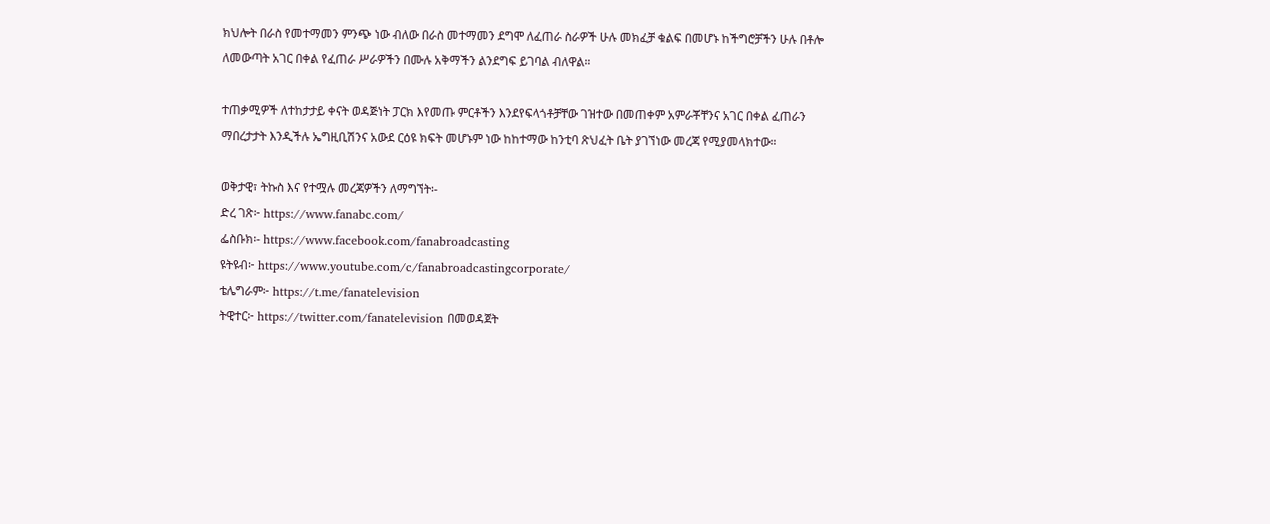ክህሎት በራስ የመተማመን ምንጭ ነው ብለው በራስ መተማመን ደግሞ ለፈጠራ ስራዎች ሁሉ መክፈቻ ቁልፍ በመሆኑ ከችግሮቻችን ሁሉ በቶሎ ለመውጣት አገር በቀል የፈጠራ ሥራዎችን በሙሉ አቅማችን ልንደግፍ ይገባል ብለዋል።

ተጠቃሚዎች ለተከታታይ ቀናት ወዳጅነት ፓርክ እየመጡ ምርቶችን እንደየፍላጎቶቻቸው ገዝተው በመጠቀም አምራቾቸንና አገር በቀል ፈጠራን ማበረታታት እንዲችሉ ኤግዚቢሽንና አውደ ርዕዩ ክፍት መሆኑም ነው ከከተማው ከንቲባ ጽህፈት ቤት ያገኘነው መረጃ የሚያመላክተው።

ወቅታዊ፣ ትኩስ እና የተሟሉ መረጃዎችን ለማግኘት፡-
ድረ ገጽ፦ https://www.fanabc.com/
ፌስቡክ፡- https://www.facebook.com/fanabroadcasting
ዩትዩብ፦ https://www.youtube.com/c/fanabroadcastingcorporate/
ቴሌግራም፦ https://t.me/fanatelevision
ትዊተር፦ https://twitter.com/fanatelevision በመወዳጀት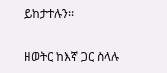ይከታተሉን፡፡

ዘወትር ከእኛ ጋር ስላሉ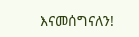እናመሰግናለን!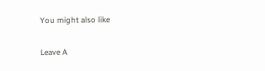You might also like

Leave A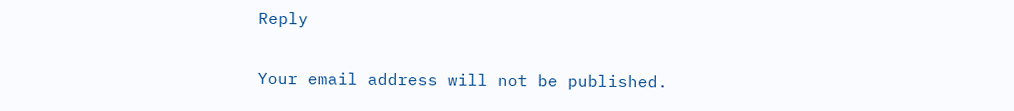Reply

Your email address will not be published.